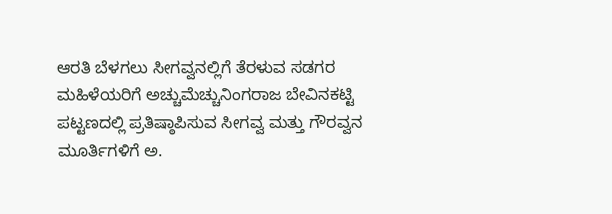ಆರತಿ ಬೆಳಗಲು ಸೀಗವ್ವನಲ್ಲಿಗೆ ತೆರಳುವ ಸಡಗರ ಮಹಿಳೆಯರಿಗೆ ಅಚ್ಚುಮೆಚ್ಚುನಿಂಗರಾಜ ಬೇವಿನಕಟ್ಟಿ
ಪಟ್ಟಣದಲ್ಲಿ ಪ್ರತಿಷ್ಠಾಪಿಸುವ ಸೀಗವ್ವ ಮತ್ತು ಗೌರವ್ವನ ಮೂರ್ತಿಗಳಿಗೆ ಅ.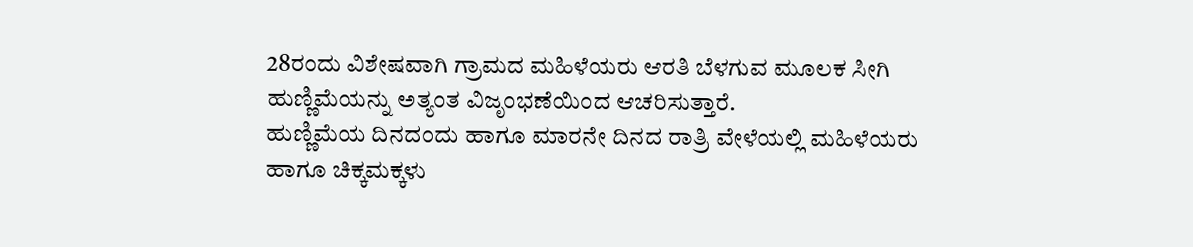28ರಂದು ವಿಶೇಷವಾಗಿ ಗ್ರಾಮದ ಮಹಿಳೆಯರು ಆರತಿ ಬೆಳಗುವ ಮೂಲಕ ಸೀಗಿ ಹುಣ್ಣಿಮೆಯನ್ನು ಅತ್ಯಂತ ವಿಜೃಂಭಣೆಯಿಂದ ಆಚರಿಸುತ್ತಾರೆ.
ಹುಣ್ಣಿಮೆಯ ದಿನದಂದು ಹಾಗೂ ಮಾರನೇ ದಿನದ ರಾತ್ರಿ ವೇಳೆಯಲ್ಲಿ ಮಹಿಳೆಯರು ಹಾಗೂ ಚಿಕ್ಕಮಕ್ಕಳು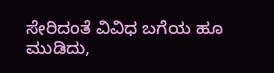ಸೇರಿದಂತೆ ವಿವಿಧ ಬಗೆಯ ಹೂ ಮುಡಿದು,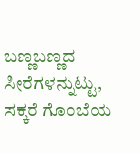ಬಣ್ಣಬಣ್ಣದ ಸೀರೆಗಳನ್ನುಟ್ಟು, ಸಕ್ಕರೆ ಗೊಂಬೆಯ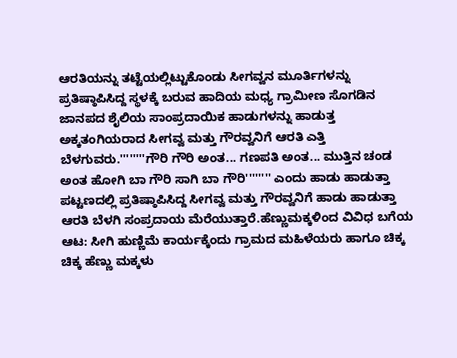ಆರತಿಯನ್ನು ತಟ್ಟೆಯಲ್ಲಿಟ್ಟುಕೊಂಡು ಸೀಗವ್ವನ ಮೂರ್ತಿಗಳನ್ನು ಪ್ರತಿಷ್ಠಾಪಿಸಿದ್ದ ಸ್ಥಳಕ್ಕೆ ಬರುವ ಹಾದಿಯ ಮಧ್ಯ ಗ್ರಾಮೀಣ ಸೊಗಡಿನ ಜಾನಪದ ಶೈಲಿಯ ಸಾಂಪ್ರದಾಯಿಕ ಹಾಡುಗಳನ್ನು ಹಾಡುತ್ತ ಅಕ್ಕತಂಗಿಯರಾದ ಸೀಗವ್ವ ಮತ್ತು ಗೌರವ್ವನಿಗೆ ಆರತಿ ಎತ್ತಿ ಬೆಳಗುವರು.''''''''ಗೌರಿ ಗೌರಿ ಅಂತ... ಗಣಪತಿ ಅಂತ... ಮುತ್ತಿನ ಚಂಡ ಅಂತ ಹೋಗಿ ಬಾ ಗೌರಿ ಸಾಗಿ ಬಾ ಗೌರಿ'''''''' ಎಂದು ಹಾಡು ಹಾಡುತ್ತಾ ಪಟ್ಟಣದಲ್ಲಿ ಪ್ರತಿಷ್ಠಾಪಿಸಿದ್ದ ಸೀಗವ್ವ ಮತ್ತು ಗೌರವ್ವನಿಗೆ ಹಾಡು ಹಾಡುತ್ತಾ ಆರತಿ ಬೆಳಗಿ ಸಂಪ್ರದಾಯ ಮೆರೆಯುತ್ತಾರೆ.ಹೆಣ್ಣುಮಕ್ಕಳಿಂದ ವಿವಿಧ ಬಗೆಯ ಆಟ: ಸೀಗಿ ಹುಣ್ಣಿಮೆ ಕಾರ್ಯಕ್ಕೆಂದು ಗ್ರಾಮದ ಮಹಿಳೆಯರು ಹಾಗೂ ಚಿಕ್ಕ ಚಿಕ್ಕ ಹೆಣ್ಣು ಮಕ್ಕಳು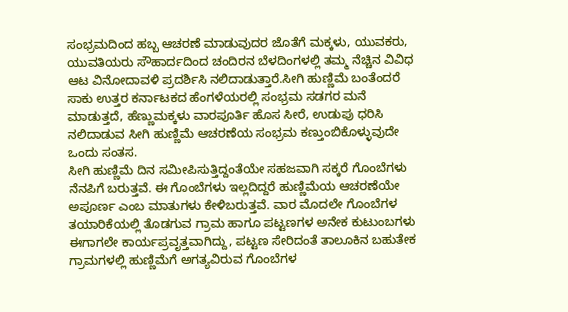ಸಂಭ್ರಮದಿಂದ ಹಬ್ಬ ಆಚರಣೆ ಮಾಡುವುದರ ಜೊತೆಗೆ ಮಕ್ಕಳು, ಯುವಕರು, ಯುವತಿಯರು ಸೌಹಾರ್ದದಿಂದ ಚಂದಿರನ ಬೆಳದಿಂಗಳಲ್ಲಿ ತಮ್ಮ ನೆಚ್ಚಿನ ವಿವಿಧ ಆಟ ವಿನೋದಾವಳಿ ಪ್ರದರ್ಶಿಸಿ ನಲಿದಾಡುತ್ತಾರೆ.ಸೀಗಿ ಹುಣ್ಣಿಮೆ ಬಂತೆಂದರೆ ಸಾಕು ಉತ್ತರ ಕರ್ನಾಟಕದ ಹೆಂಗಳೆಯರಲ್ಲಿ ಸಂಭ್ರಮ ಸಡಗರ ಮನೆ ಮಾಡುತ್ತದೆ, ಹೆಣ್ಣುಮಕ್ಕಳು ವಾರಪೂರ್ತಿ ಹೊಸ ಸೀರೆ, ಉಡುಪು ಧರಿಸಿ ನಲಿದಾಡುವ ಸೀಗಿ ಹುಣ್ಣಿಮೆ ಆಚರಣೆಯ ಸಂಭ್ರಮ ಕಣ್ತುಂಬಿಕೊಳ್ಳುವುದೇ ಒಂದು ಸಂತಸ.
ಸೀಗಿ ಹುಣ್ಣಿಮೆ ದಿನ ಸಮೀಪಿಸುತ್ತಿದ್ದಂತೆಯೇ ಸಹಜವಾಗಿ ಸಕ್ಕರೆ ಗೊಂಬೆಗಳು ನೆನಪಿಗೆ ಬರುತ್ತವೆ. ಈ ಗೊಂಬೆಗಳು ಇಲ್ಲದಿದ್ದರೆ ಹುಣ್ಣಿಮೆಯ ಆಚರಣೆಯೇ ಅಪೂರ್ಣ ಎಂಬ ಮಾತುಗಳು ಕೇಳಿಬರುತ್ತವೆ. ವಾರ ಮೊದಲೇ ಗೊಂಬೆಗಳ ತಯಾರಿಕೆಯಲ್ಲಿ ತೊಡಗುವ ಗ್ರಾಮ ಹಾಗೂ ಪಟ್ಟಣಗಳ ಅನೇಕ ಕುಟುಂಬಗಳು ಈಗಾಗಲೇ ಕಾರ್ಯಪ್ರವೃತ್ತವಾಗಿದ್ದು, ಪಟ್ಟಣ ಸೇರಿದಂತೆ ತಾಲೂಕಿನ ಬಹುತೇಕ ಗ್ರಾಮಗಳಲ್ಲಿ ಹುಣ್ಣಿಮೆಗೆ ಅಗತ್ಯವಿರುವ ಗೊಂಬೆಗಳ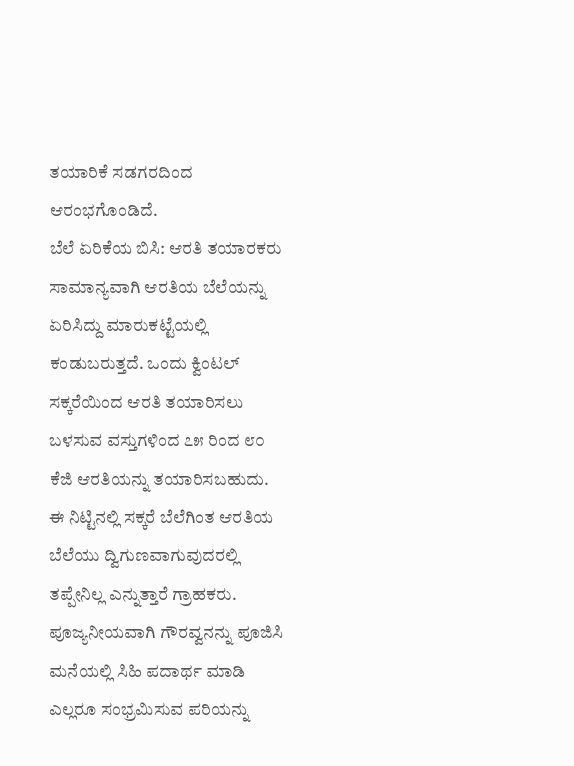ತಯಾರಿಕೆ ಸಡಗರದಿಂದ ಆರಂಭಗೊಂಡಿದೆ.
ಬೆಲೆ ಏರಿಕೆಯ ಬಿಸಿ: ಆರತಿ ತಯಾರಕರು ಸಾಮಾನ್ಯವಾಗಿ ಆರತಿಯ ಬೆಲೆಯನ್ನು ಏರಿಸಿದ್ದು ಮಾರುಕಟ್ಟೆಯಲ್ಲಿ ಕಂಡುಬರುತ್ತದೆ. ಒಂದು ಕ್ವಿಂಟಲ್ ಸಕ್ಕರೆಯಿಂದ ಆರತಿ ತಯಾರಿಸಲು ಬಳಸುವ ವಸ್ತುಗಳಿಂದ ೭೫ ರಿಂದ ೮೦ ಕೆಜಿ ಆರತಿಯನ್ನು ತಯಾರಿಸಬಹುದು. ಈ ನಿಟ್ಟಿನಲ್ಲಿ ಸಕ್ಕರೆ ಬೆಲೆಗಿಂತ ಆರತಿಯ ಬೆಲೆಯು ದ್ವಿಗುಣವಾಗುವುದರಲ್ಲಿ ತಪ್ಪೇನಿಲ್ಲ ಎನ್ನುತ್ತಾರೆ ಗ್ರಾಹಕರು.
ಪೂಜ್ಯನೀಯವಾಗಿ ಗೌರವ್ವನನ್ನು ಪೂಜಿಸಿ ಮನೆಯಲ್ಲಿ ಸಿಹಿ ಪದಾರ್ಥ ಮಾಡಿ ಎಲ್ಲರೂ ಸಂಭ್ರಮಿಸುವ ಪರಿಯನ್ನು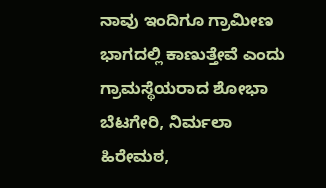ನಾವು ಇಂದಿಗೂ ಗ್ರಾಮೀಣ ಭಾಗದಲ್ಲಿ ಕಾಣುತ್ತೇವೆ ಎಂದು ಗ್ರಾಮಸ್ಥೆಯರಾದ ಶೋಭಾ ಬೆಟಗೇರಿ, ನಿರ್ಮಲಾ ಹಿರೇಮಠ,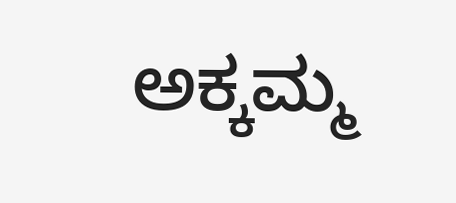ಅಕ್ಕಮ್ಮ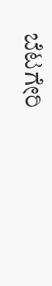ಬೆಟಗೇರಿ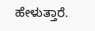ಹೇಳುತ್ತಾರೆ.